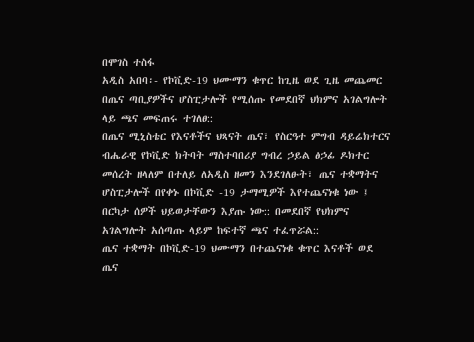በሞገስ ተስፋ
አዲስ አበባ፡- የኮቪድ-19 ህሙማን ቁጥር ከጊዜ ወደ ጊዜ መጨመር በጤና ጣቢያዎችና ሆስፒታሎች የሚሰጡ የመደበኛ ህክምና አገልግሎት ላይ ጫና መፍጠሩ ተገለፀ::
በጤና ሚኒስቴር የእናቶችና ህጻናት ጤና፣ የስርዓተ ምግብ ዳይሬክተርና ብሔራዊ የኮቪድ ክትባት ማስተባበሪያ ግብረ ኃይል ፅኃፊ ዶክተር መሰረት ዘላለም በተለይ ለአዲስ ዘመን እንደገለፁት፣ ጤና ተቋማትና ሆስፒታሎች በየቀኑ በኮቪድ -19 ታማሚዎች እየተጨናነቁ ነው ፤ በርካታ ሰዎች ህይወታቸውን እያጡ ነው:: በመደበኛ የህክምና አገልግሎት አሰጣጡ ላይም ከፍተኛ ጫና ተፈጥሯል::
ጤና ተቋማት በኮቪድ-19 ህሙማን በተጨናነቁ ቁጥር እናቶች ወደ ጤና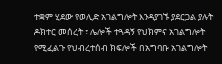ተቋም ሂደው የወሊድ አገልግሎት እንዳያገኙ ያደርጋል ያሉት ዶክተር መሰረት ፣ ሌሎች ተጓዳኝ የህክምና አገልግሎት የሚፈልጉ የህብረተሰብ ክፍሎች በአግባቡ አገልግሎት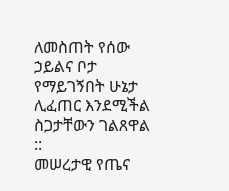ለመስጠት የሰው ኃይልና ቦታ የማይገኝበት ሁኔታ ሊፈጠር እንደሚችል ስጋታቸውን ገልጸዋል ::
መሠረታዊ የጤና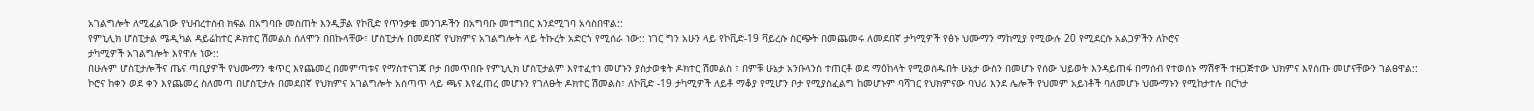አገልግሎት ለሚፈልገው የህብረተሰብ ክፍል በአግባቡ መስጠት እንዲቻል የኮቪድ የጥንቃቄ መንገዶችን በአግባቡ መተግበር እንደሚገባ አሳስበዋል::
የምኒሊክ ሆስፒታል ሜዲካል ዳይሬከተር ዶክተር ሽመልስ ሰለሞን በበኩላቸው፣ ሆስፒታሉ በመደበኛ የህክምና አገልግሎት ላይ ትኩረት አድርጎ የሚሰራ ነው:: ነገር ግን አሁን ላይ የኮቪድ-19 ቫይረሱ ስርጭት በመጨመሩ ለመደበኛ ታካሚዎች የፅኑ ህሙማን ማከሚያ የሚውሉ 20 የሚደርሱ አልጋዎችን ለኮሮና
ታካሚዎች አገልግሎት እየዋሉ ነው::
በሁሉም ሆስፒታሎችና ጤና ጣቢያዎች የህሙማን ቁጥር እየጨመረ በመምጣቱና የማስተናገጃ ቦታ በመጥበቡ የምኒሊክ ሆስፒታልም እየተፈተነ መሆኑን ያስታወቁት ዶክተር ሽመልስ ፣ በምቹ ሁኔታ አንቡላንስ ተጠርቶ ወደ ማዕከላት የሚወሰዱበት ሁኔታ ውስን በመሆኑ የሰው ህይወት እንዳይጠፋ በማሰብ የተወሰኑ ማሽኖች ተዘጋጅተው ህክምና እየሰጡ መሆናቸውን ገልፀዋል::
ኮሮና ከቀን ወደ ቀን እየጨመረ ስለመጣ በሆስፒታሉ በመደበኛ የህክምና አገልግሎት አሰጣጥ ላይ ጫና እየፈጠረ መሆኑን የገለፁት ዶክተር ሽመልስ፣ ለኮቪድ -19 ታካሚዎች ለይቶ ማቆያ የሚሆን ቦታ የሚያስፈልግ ከመሆኑም ባሻገር የህክምናው ባህሪ እንደ ሌሎች የህመም አይነቶች ባለመሆኑ ህሙማኑን የሚከታተሉ በርካታ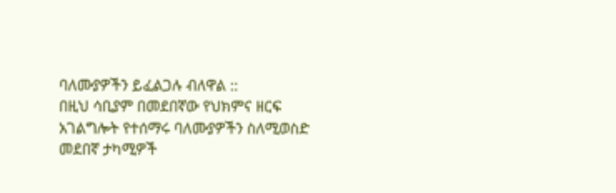ባለሙያዎችን ይፈልጋሉ ብለዋል ::
በዚህ ሳቢያም በመደበኛው የህክምና ዘርፍ አገልግሎት የተሰማሩ ባለሙያዎችን ስለሚወስድ መደበኛ ታካሚዎች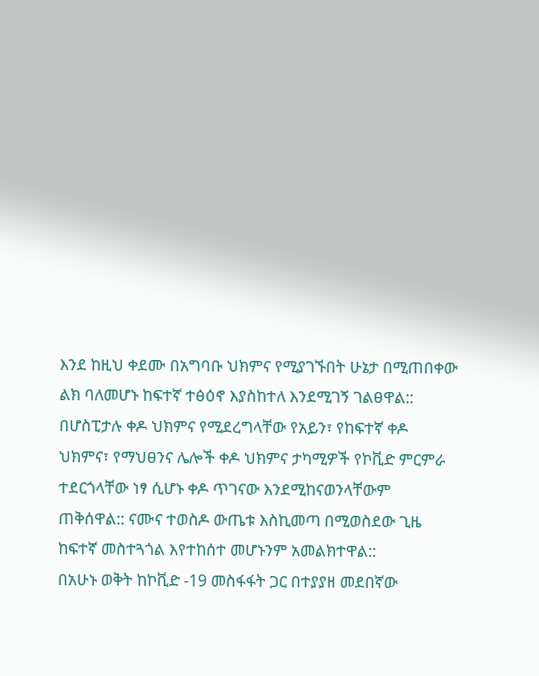እንደ ከዚህ ቀደሙ በአግባቡ ህክምና የሚያገኙበት ሁኔታ በሚጠበቀው ልክ ባለመሆኑ ከፍተኛ ተፅዕኖ እያስከተለ እንደሚገኝ ገልፀዋል::
በሆስፒታሉ ቀዶ ህክምና የሚደረግላቸው የአይን፣ የከፍተኛ ቀዶ ህክምና፣ የማህፀንና ሌሎች ቀዶ ህክምና ታካሚዎች የኮቪድ ምርምራ ተደርጎላቸው ነፃ ሲሆኑ ቀዶ ጥገናው እንደሚከናወንላቸውም ጠቅሰዋል:: ናሙና ተወስዶ ውጤቱ እስኪመጣ በሚወስደው ጊዜ ከፍተኛ መስተጓጎል እየተከሰተ መሆኑንም አመልክተዋል::
በአሁኑ ወቅት ከኮቪድ -19 መስፋፋት ጋር በተያያዘ መደበኛው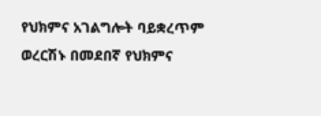የህክምና አገልግሎት ባይቋረጥም ወረርሽኑ በመደበኛ የህክምና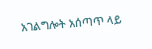አገልግሎት አሰጣጥ ላይ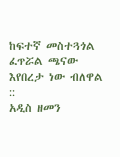ከፍተኛ መስተጓጎል ፈጥሯል ጫናው እየበረታ ነው ብለዋል ::
አዲስ ዘመን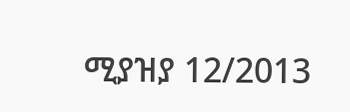ሚያዝያ 12/2013